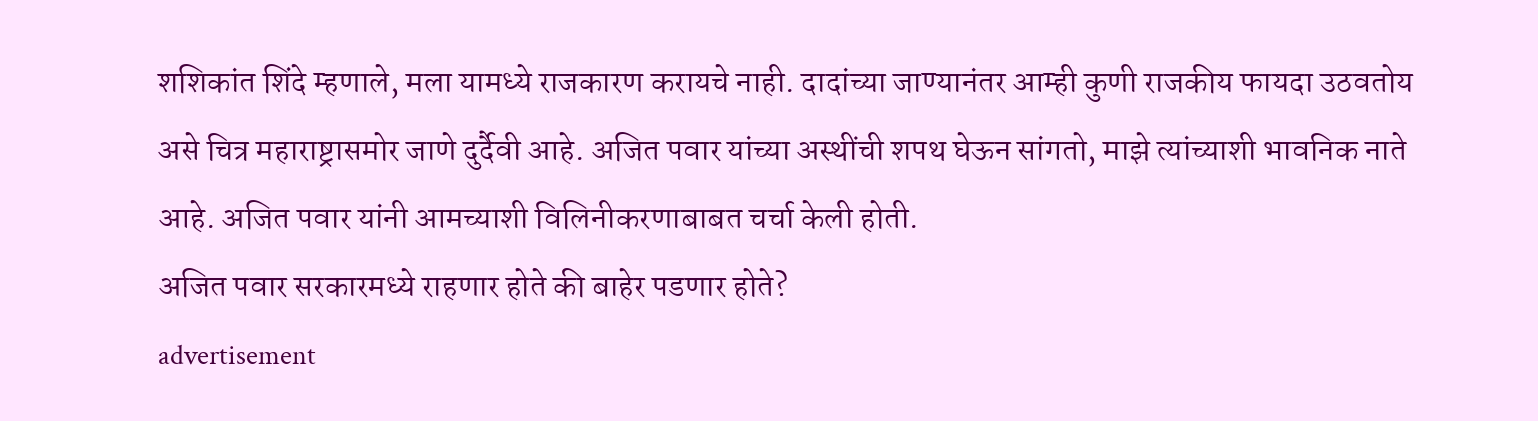शशिकांत शिंदे म्हणाले, मला यामध्ये राजकारण करायचे नाही. दादांच्या जाण्यानंतर आम्ही कुणी राजकीय फायदा उठवतोय असे चित्र महाराष्ट्रासमोर जाणे दुर्दैवी आहे. अजित पवार यांच्या अस्थींची शपथ घेऊन सांगतो, माझे त्यांच्याशी भावनिक नाते आहे. अजित पवार यांनी आमच्याशी विलिनीकरणाबाबत चर्चा केली होती.
अजित पवार सरकारमध्ये राहणार होते की बाहेर पडणार होते?
advertisement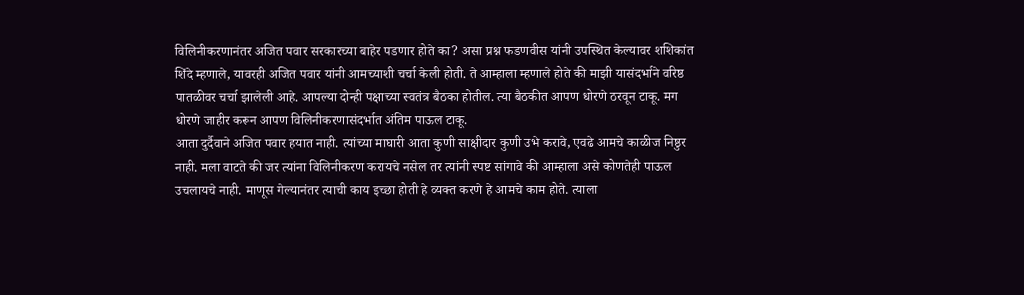विलिनीकरणानंतर अजित पवार सरकारच्या बाहेर पडणार होते का? असा प्रश्न फडणवीस यांनी उपस्थित केल्यावर शशिकांत शिंदे म्हणाले, यावरही अजित पवार यांनी आमच्याशी चर्चा केली होती. ते आम्हाला म्हणाले होते की माझी यासंदर्भाने वरिष्ठ पातळीवर चर्चा झालेली आहे. आपल्या दोन्ही पक्षाच्या स्वतंत्र बैठका होतील. त्या बैठकीत आपण धोरणे ठरवून टाकू. मग धोरणे जाहीर करून आपण विलिनीकरणासंदर्भात अंतिम पाऊल टाकू.
आता दुर्दैवाने अजित पवार हयात नाही. त्यांच्या माघारी आता कुणी साक्षीदार कुणी उभे करावे, एवढे आमचे काळीज निष्ठुर नाही. मला वाटते की जर त्यांना विलिनीकरण करायचे नसेल तर त्यांनी स्पष्ट सांगावे की आम्हाला असे कोणतेही पाऊल उचलायचे नाही. माणूस गेल्यानंतर त्याची काय इच्छा होती हे व्यक्त करणे हे आमचे काम होते. त्याला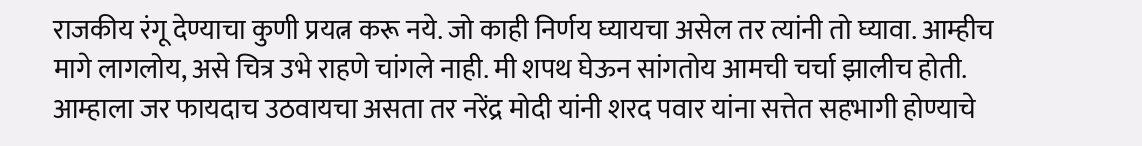राजकीय रंगू देण्याचा कुणी प्रयत्न करू नये. जो काही निर्णय घ्यायचा असेल तर त्यांनी तो घ्यावा. आम्हीच मागे लागलोय, असे चित्र उभे राहणे चांगले नाही. मी शपथ घेऊन सांगतोय आमची चर्चा झालीच होती.
आम्हाला जर फायदाच उठवायचा असता तर नरेंद्र मोदी यांनी शरद पवार यांना सत्तेत सहभागी होण्याचे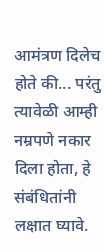आमंत्रण दिलेच होते की... परंतु त्यावेळी आम्ही नम्रपणे नकार दिला होता, हे संबंधितांनी लक्षात घ्यावे.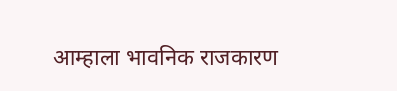आम्हाला भावनिक राजकारण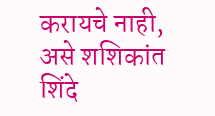करायचे नाही, असे शशिकांत शिंदे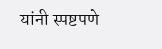यांनी स्पष्टपणे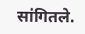सांगितले.